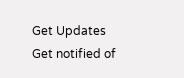Get Updates
Get notified of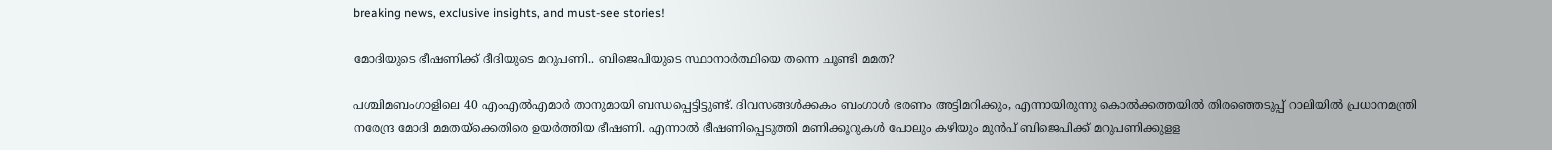breaking news, exclusive insights, and must-see stories!

മോദിയുടെ ഭീഷണിക്ക് ദീദിയുടെ മറുപണി.. ബിജെപിയുടെ സ്ഥാനാര്‍ത്ഥിയെ തന്നെ ചൂണ്ടി മമത?

പശ്ചിമബംഗാളിലെ 40 എംഎല്‍എമാര്‍ താനുമായി ബന്ധപ്പെട്ടിട്ടുണ്ട്. ദിവസങ്ങള്‍ക്കകം ബംഗാള്‍ ഭരണം അട്ടിമറിക്കും, എന്നായിരുന്നു കൊല്‍ക്കത്തയില്‍ തിരഞ്ഞെടുപ്പ് റാലിയില്‍ പ്രധാനമന്ത്രി നരേന്ദ്ര മോദി മമതയ്ക്കെതിരെ ഉയര്‍ത്തിയ ഭീഷണി. എന്നാല്‍ ഭീഷണിപ്പെടുത്തി മണിക്കൂറുകള്‍ പോലും കഴിയും മുന്‍പ് ബിജെപിക്ക് മറുപണിക്കുളള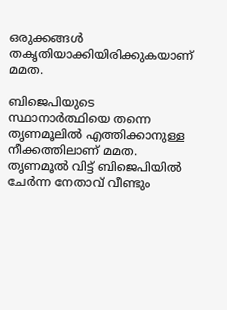ഒരുക്കങ്ങള്‍ തകൃതിയാക്കിയിരിക്കുകയാണ് മമത.

ബിജെപിയുടെ സ്ഥാനാര്‍ത്ഥിയെ തന്നെ തൃണമൂലില്‍ എത്തിക്കാനുള്ള നീക്കത്തിലാണ് മമത. തൃണമൂല്‍ വിട്ട് ബിജെപിയില്‍ ചേര്‍ന്ന നേതാവ് വീണ്ടും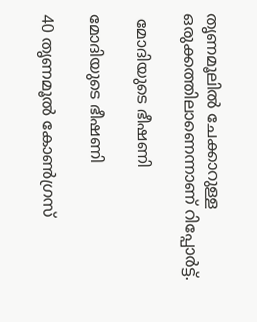തൃണമൂലില്‍ ചേക്കാറുള്ള ഒരുക്കത്തിലാണെന്നാണ് റിപ്പോര്‍ട്ട്.

 മോദിയുടെ ഭീഷണി

മോദിയുടെ ഭീഷണി

40 തൃണമൂല്‍ കോണ്‍ഗ്രസ്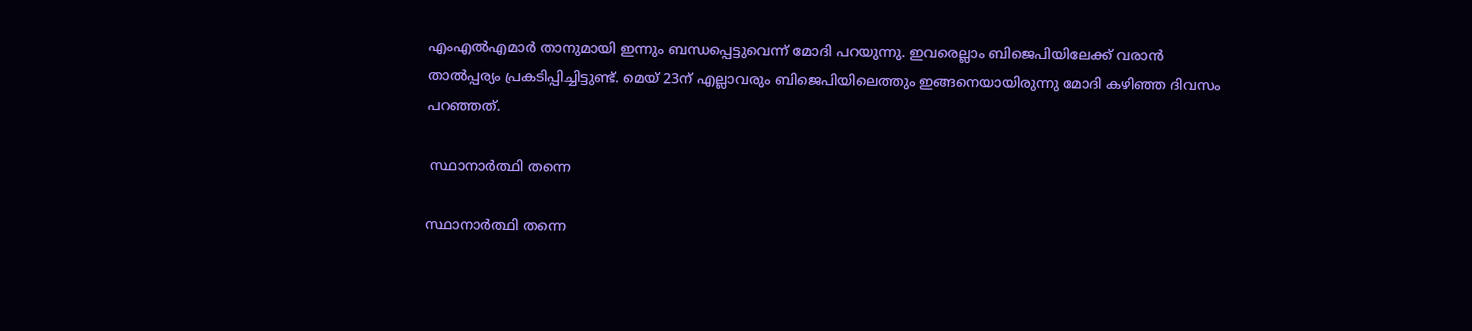എംഎല്‍എമാര്‍ താനുമായി ഇന്നും ബന്ധപ്പെട്ടുവെന്ന് മോദി പറയുന്നു. ഇവരെല്ലാം ബിജെപിയിലേക്ക് വരാന്‍ താല്‍പ്പര്യം പ്രകടിപ്പിച്ചിട്ടുണ്ട്. മെയ് 23ന് എല്ലാവരും ബിജെപിയിലെത്തും ഇങ്ങനെയായിരുന്നു മോദി കഴിഞ്ഞ ദിവസം പറഞ്ഞത്.

 സ്ഥാനാര്‍ത്ഥി തന്നെ

സ്ഥാനാര്‍ത്ഥി തന്നെ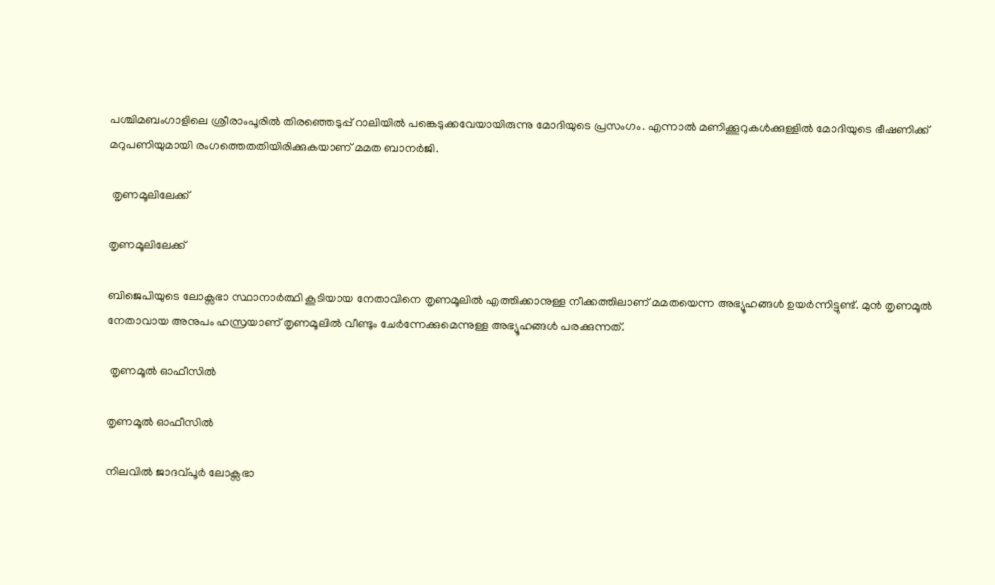പശ്ചിമബംഗാളിലെ ശ്രീരാംപൂരില്‍ തിരഞ്ഞെടുപ്പ് റാലിയില്‍ പങ്കെടുക്കവേയായിരുന്നു മോദിയുടെ പ്രസംഗം. എന്നാല്‍ മണിക്കൂറുകള്‍ക്കുള്ളില്‍ മോദിയുടെ ഭീഷണിക്ക് മറുപണിയുമായി രംഗത്തെതതിയിരിക്കുകയാണ് മമത ബാനര്‍ജി.

 തൃണമൂലിലേക്ക്

തൃണമൂലിലേക്ക്

ബിജെപിയുടെ ലോക്സഭാ സ്ഥാനാര്‍ത്ഥി കൂടിയായ നേതാവിനെ തൃണമൂലില്‍ എത്തിക്കാനുള്ള നീക്കത്തിലാണ് മമതയെന്ന അഭ്യൂഹങ്ങള്‍ ഉയര്‍ന്നിട്ടുണ്ട്. മുന്‍ തൃണമൂല്‍ നേതാവായ അനുപം ഹസ്രയാണ് തൃണമൂലില്‍ വീണ്ടും ചേര്‍ന്നേക്കുമെന്നുള്ള അഭ്യൂഹങ്ങള്‍ പരക്കുന്നത്.

 തൃണമൂല്‍ ഓഫീസില്‍

തൃണമൂല്‍ ഓഫീസില്‍

നിലവില്‍ ജാദവ്പൂര്‍ ലോക്സഭാ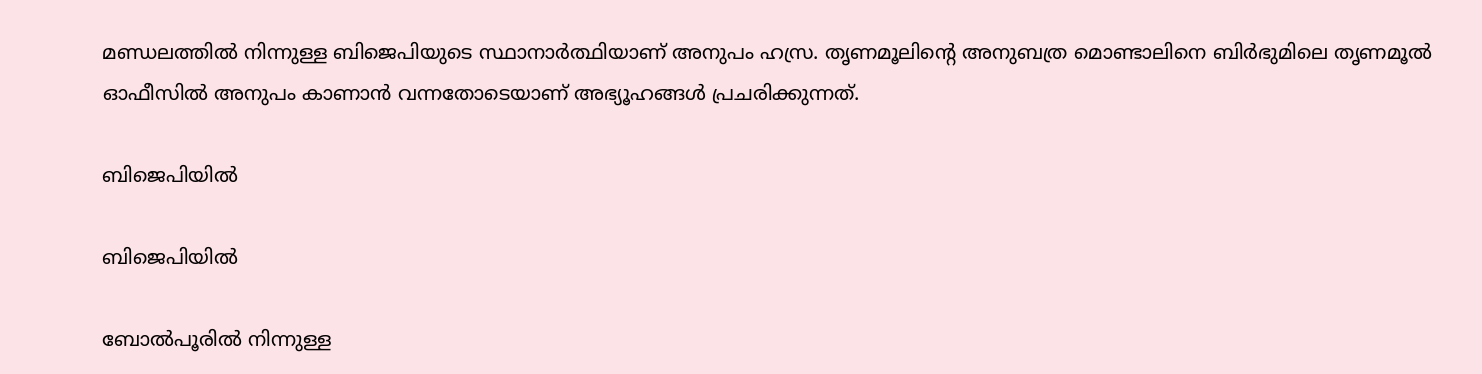മണ്ഡലത്തില്‍ നിന്നുള്ള ബിജെപിയുടെ സ്ഥാനാര്‍ത്ഥിയാണ് അനുപം ഹസ്ര. തൃണമൂലിന്‍റെ അനുബത്ര മൊണ്ടാലിനെ ബിര്‍ഭുമിലെ തൃണമൂല്‍ ഓഫീസില്‍ അനുപം കാണാന്‍ വന്നതോടെയാണ് അഭ്യൂഹങ്ങള്‍ പ്രചരിക്കുന്നത്.

ബിജെപിയില്‍

ബിജെപിയില്‍

ബോല്‍പൂരില്‍ നിന്നുള്ള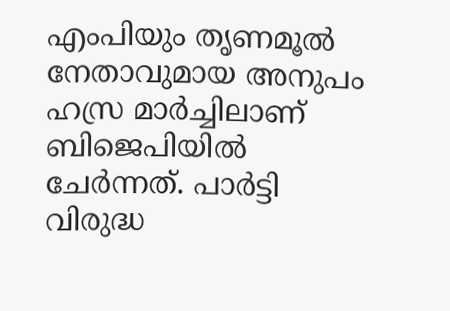എംപിയും തൃണമൂല്‍ നേതാവുമായ അനുപം ഹസ്ര മാര്‍ച്ചിലാണ് ബിജെപിയില്‍ ചേര്‍ന്നത്. പാര്‍ട്ടി വിരുദ്ധ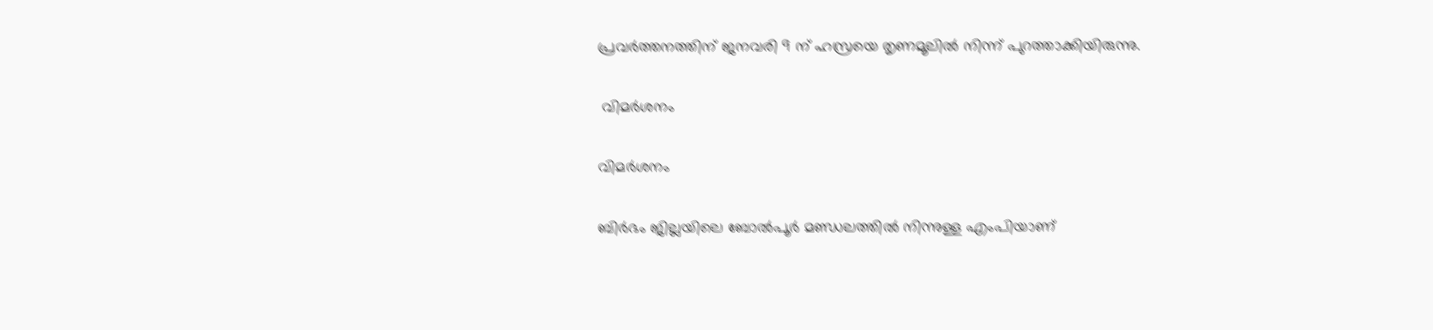പ്രവര്‍ത്തനത്തിന് ജനവരി 9 ന് ഹസ്രയെ തൃണമൂലില്‍ നിന്ന് പുറത്താക്കിയിരുന്നു.

 വിമര്‍ശനം

വിമര്‍ശനം

ബിര്‍ഭം ജില്ലയിലെ ബോല്‍പൂര്‍ മണ്ഡലത്തില്‍ നിന്നുള്ള എംപിയാണ്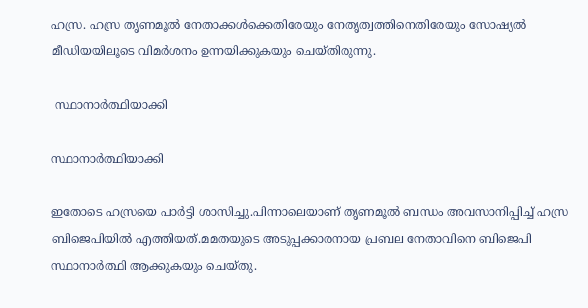ഹസ്ര. ഹസ്ര തൃണമൂല്‍ നേതാക്കള്‍ക്കെതിരേയും നേതൃത്വത്തിനെതിരേയും സോഷ്യല്‍ മീഡിയയിലൂടെ വിമര്‍ശനം ഉന്നയിക്കുകയും ചെയ്തിരുന്നു.

 സ്ഥാനാര്‍ത്ഥിയാക്കി

സ്ഥാനാര്‍ത്ഥിയാക്കി

ഇതോടെ ഹസ്രയെ പാര്‍ട്ടി ശാസിച്ചു.പിന്നാലെയാണ് തൃണമൂല്‍ ബന്ധം അവസാനിപ്പിച്ച് ഹസ്ര ബിജെപിയില്‍ എത്തിയത്.മമതയുടെ അടുപ്പക്കാരനായ പ്രബല നേതാവിനെ ബിജെപി സ്ഥാനാര്‍ത്ഥി ആക്കുകയും ചെയ്തു.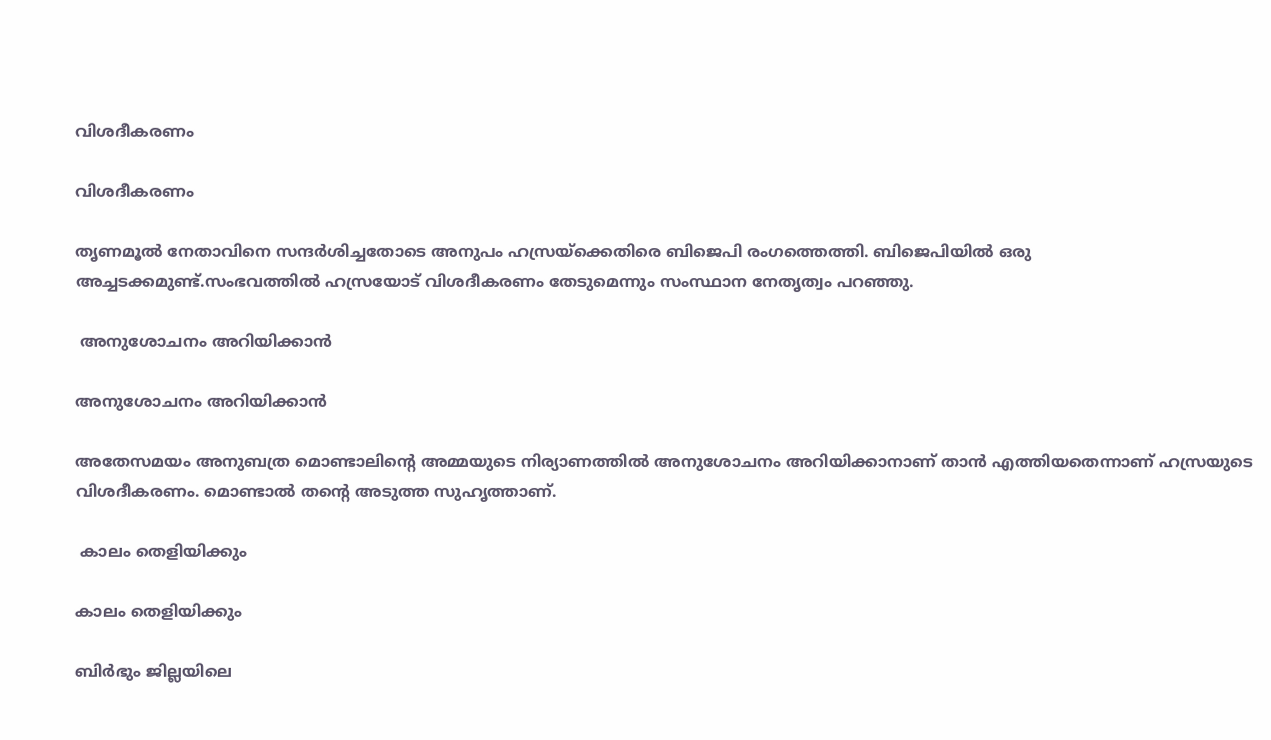വിശദീകരണം

വിശദീകരണം

തൃണമൂല്‍ നേതാവിനെ സന്ദര്‍ശിച്ചതോടെ അനുപം ഹസ്രയ്ക്കെതിരെ ബിജെപി രംഗത്തെത്തി. ബിജെപിയില്‍ ഒരു അച്ചടക്കമുണ്ട്.സംഭവത്തില്‍ ഹസ്രയോട് വിശദീകരണം തേടുമെന്നും സംസ്ഥാന നേതൃത്വം പറഞ്ഞു.

 അനുശോചനം അറിയിക്കാന്‍

അനുശോചനം അറിയിക്കാന്‍

അതേസമയം അനുബത്ര മൊണ്ടാലിന്‍റെ അമ്മയുടെ നിര്യാണത്തില്‍ അനുശോചനം അറിയിക്കാനാണ് താന്‍ എത്തിയതെന്നാണ് ഹസ്രയുടെ വിശദീകരണം. മൊണ്ടാല്‍ തന്‍റെ അടുത്ത സുഹൃത്താണ്.

 കാലം തെളിയിക്കും

കാലം തെളിയിക്കും

ബിര്‍ഭും ജില്ലയിലെ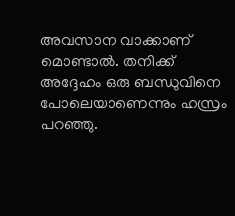അവസാന വാക്കാണ് മൊണ്ടാല്‍. തനിക്ക് അദ്ദേഹം ഒരു ബന്ധുവിനെ പോലെയാണെന്നും ഹസ്രം പറഞ്ഞു.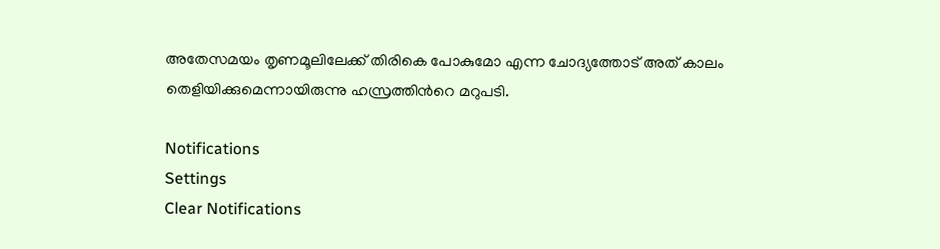അതേസമയം തൃണമൂലിലേക്ക് തിരികെ പോകുമോ എന്ന ചോദ്യത്തോട് അത് കാലം തെളിയിക്കുമെന്നായിരുന്നു ഹസ്രത്തിന്‍റെ മറുപടി.

Notifications
Settings
Clear Notifications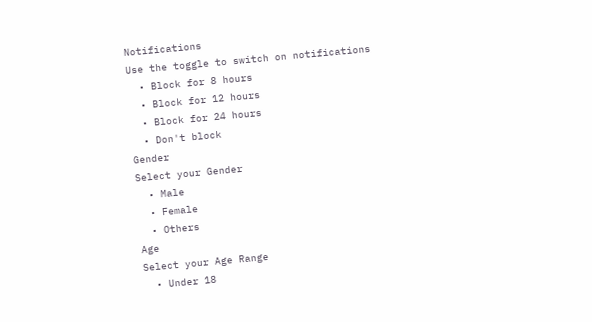Notifications
Use the toggle to switch on notifications
  • Block for 8 hours
  • Block for 12 hours
  • Block for 24 hours
  • Don't block
Gender
Select your Gender
  • Male
  • Female
  • Others
Age
Select your Age Range
  • Under 18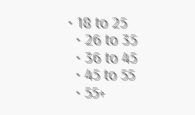• 18 to 25
  • 26 to 35
  • 36 to 45
  • 45 to 55
  • 55+